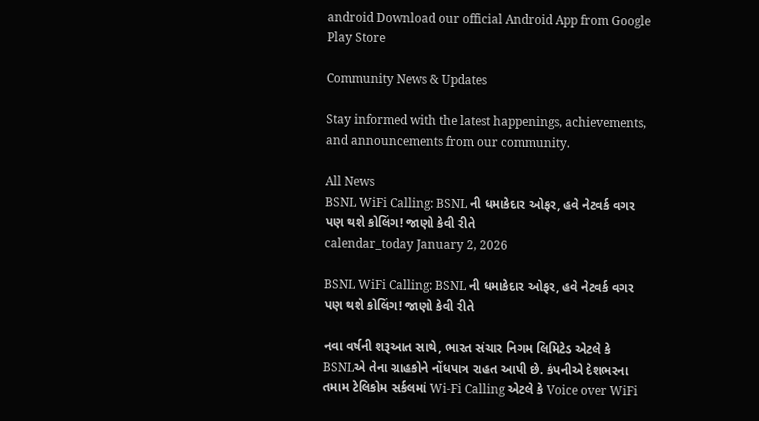android Download our official Android App from Google Play Store

Community News & Updates

Stay informed with the latest happenings, achievements, and announcements from our community.

All News
BSNL WiFi Calling: BSNL ની ધમાકેદાર ઓફર, હવે નેટવર્ક વગર પણ થશે કોલિંગ! જાણો કેવી રીતે
calendar_today January 2, 2026

BSNL WiFi Calling: BSNL ની ધમાકેદાર ઓફર, હવે નેટવર્ક વગર પણ થશે કોલિંગ! જાણો કેવી રીતે

નવા વર્ષની શરૂઆત સાથે, ભારત સંચાર નિગમ લિમિટેડ એટલે કે BSNLએ તેના ગ્રાહકોને નોંધપાત્ર રાહત આપી છે. કંપનીએ દેશભરના તમામ ટેલિકોમ સર્કલમાં Wi-Fi Calling એટલે કે Voice over WiFi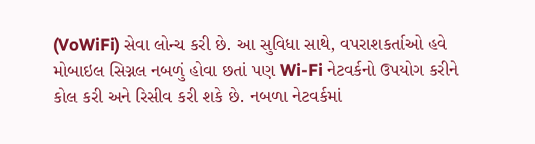(VoWiFi) સેવા લોન્ચ કરી છે. આ સુવિધા સાથે, વપરાશકર્તાઓ હવે મોબાઇલ સિગ્નલ નબળું હોવા છતાં પણ Wi-Fi નેટવર્કનો ઉપયોગ કરીને કોલ કરી અને રિસીવ કરી શકે છે. નબળા નેટવર્કમાં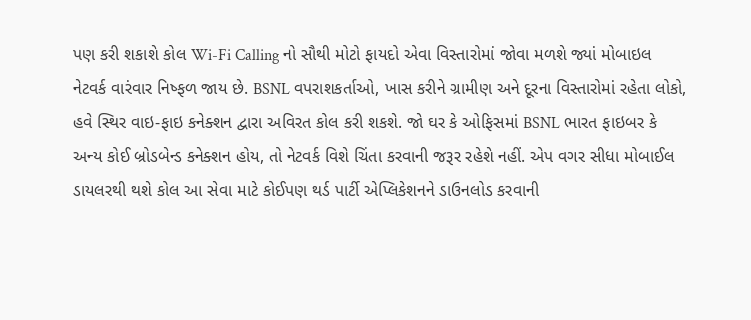પણ કરી શકાશે કોલ Wi-Fi Calling નો સૌથી મોટો ફાયદો એવા વિસ્તારોમાં જોવા મળશે જ્યાં મોબાઇલ નેટવર્ક વારંવાર નિષ્ફળ જાય છે. BSNL વપરાશકર્તાઓ, ખાસ કરીને ગ્રામીણ અને દૂરના વિસ્તારોમાં રહેતા લોકો, હવે સ્થિર વાઇ-ફાઇ કનેક્શન દ્વારા અવિરત કોલ કરી શકશે. જો ઘર કે ઓફિસમાં BSNL ભારત ફાઇબર કે અન્ય કોઈ બ્રોડબેન્ડ કનેક્શન હોય, તો નેટવર્ક વિશે ચિંતા કરવાની જરૂર રહેશે નહીં. એપ વગર સીધા મોબાઈલ ડાયલરથી થશે કોલ આ સેવા માટે કોઈપણ થર્ડ પાર્ટી એપ્લિકેશનને ડાઉનલોડ કરવાની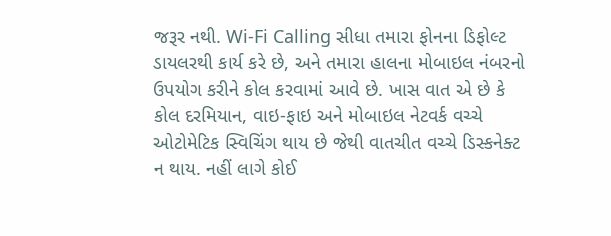જરૂર નથી. Wi-Fi Calling સીધા તમારા ફોનના ડિફોલ્ટ ડાયલરથી કાર્ય કરે છે, અને તમારા હાલના મોબાઇલ નંબરનો ઉપયોગ કરીને કોલ કરવામાં આવે છે. ખાસ વાત એ છે કે કોલ દરમિયાન, વાઇ-ફાઇ અને મોબાઇલ નેટવર્ક વચ્ચે ઓટોમેટિક સ્વિચિંગ થાય છે જેથી વાતચીત વચ્ચે ડિસ્કનેક્ટ ન થાય. નહીં લાગે કોઈ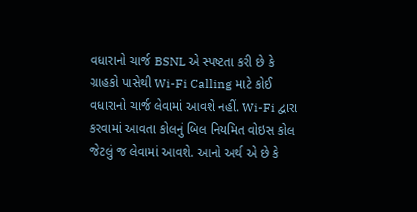વધારાનો ચાર્જ BSNL એ સ્પષ્ટતા કરી છે કે ગ્રાહકો પાસેથી Wi-Fi Calling માટે કોઈ વધારાનો ચાર્જ લેવામાં આવશે નહીં. Wi-Fi દ્વારા કરવામાં આવતા કોલનું બિલ નિયમિત વોઇસ કોલ જેટલું જ લેવામાં આવશે. આનો અર્થ એ છે કે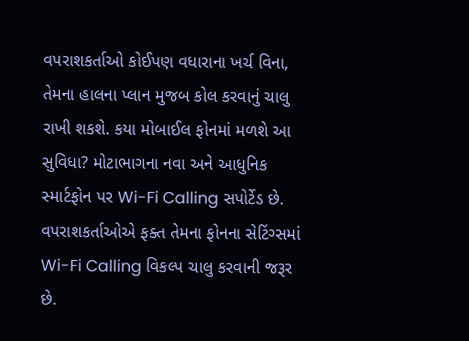વપરાશકર્તાઓ કોઈપણ વધારાના ખર્ચ વિના, તેમના હાલના પ્લાન મુજબ કોલ કરવાનું ચાલુ રાખી શકશે. કયા મોબાઈલ ફોનમાં મળશે આ સુવિધા? મોટાભાગના નવા અને આધુનિક સ્માર્ટફોન પર Wi-Fi Calling સપોર્ટેડ છે. વપરાશકર્તાઓએ ફક્ત તેમના ફોનના સેટિંગ્સમાં Wi-Fi Calling વિકલ્પ ચાલુ કરવાની જરૂર છે.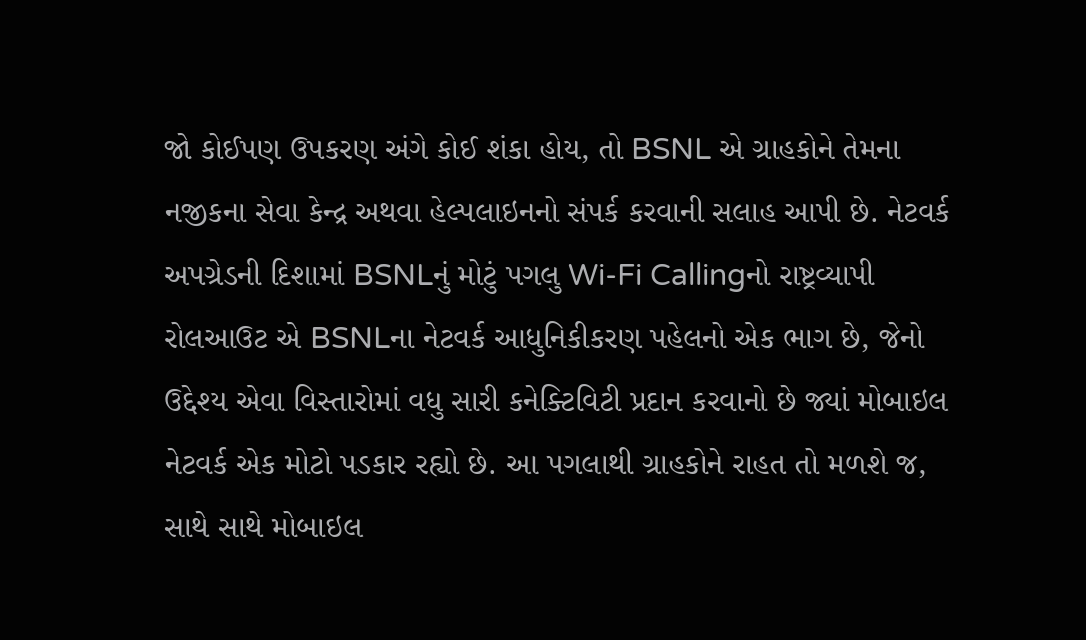જો કોઈપણ ઉપકરણ અંગે કોઈ શંકા હોય, તો BSNL એ ગ્રાહકોને તેમના નજીકના સેવા કેન્દ્ર અથવા હેલ્પલાઇનનો સંપર્ક કરવાની સલાહ આપી છે. નેટવર્ક અપગ્રેડની દિશામાં BSNLનું મોટું પગલુ Wi-Fi Callingનો રાષ્ટ્રવ્યાપી રોલઆઉટ એ BSNLના નેટવર્ક આધુનિકીકરણ પહેલનો એક ભાગ છે, જેનો ઉદ્દેશ્ય એવા વિસ્તારોમાં વધુ સારી કનેક્ટિવિટી પ્રદાન કરવાનો છે જ્યાં મોબાઇલ નેટવર્ક એક મોટો પડકાર રહ્યો છે. આ પગલાથી ગ્રાહકોને રાહત તો મળશે જ, સાથે સાથે મોબાઇલ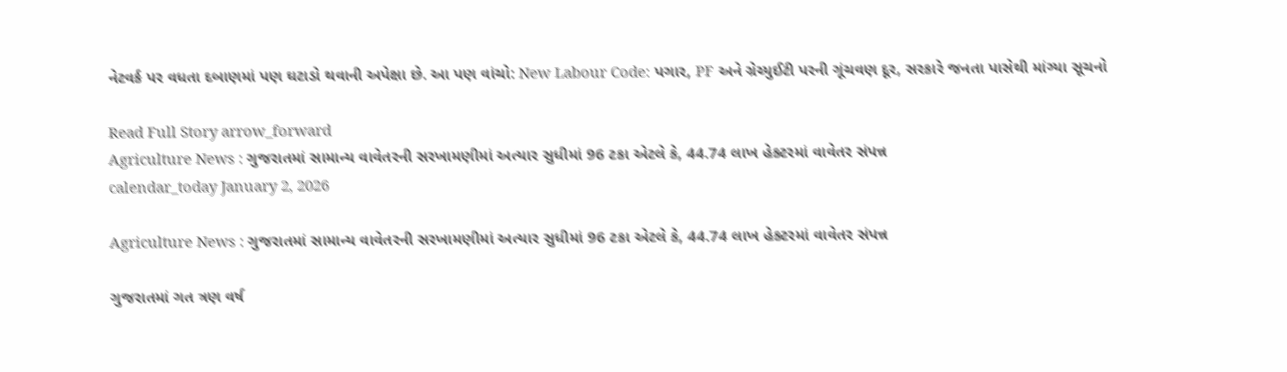નેટવર્ક પર વધતા દબાણમાં પણ ઘટાડો થવાની અપેક્ષા છે. આ પણ વાંચો: New Labour Code: પગાર, PF અને ગ્રેચ્યુઈટી પરની ગૂંચવણ દૂર, સરકારે જનતા પાસેથી માંગ્યા સૂચનો

Read Full Story arrow_forward
Agriculture News : ગુજરાતમાં સામાન્ય વાવેતરની સરખામણીમાં અત્યાર સુધીમાં 96 ટકા એટલે કે, 44.74 લાખ હેક્ટરમાં વાવેતર સંપન્ન
calendar_today January 2, 2026

Agriculture News : ગુજરાતમાં સામાન્ય વાવેતરની સરખામણીમાં અત્યાર સુધીમાં 96 ટકા એટલે કે, 44.74 લાખ હેક્ટરમાં વાવેતર સંપન્ન

ગુજરાતમાં ગત ત્રણ વર્ષ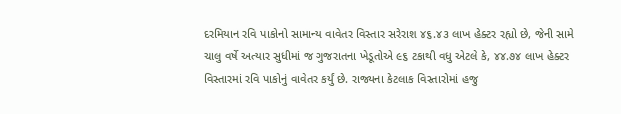દરમિયાન રવિ પાકોનો સામાન્ય વાવેતર વિસ્તાર સરેરાશ ૪૬.૪૩ લાખ હેક્ટર રહ્યો છે, જેની સામે ચાલુ વર્ષે અત્યાર સુધીમાં જ ગુજરાતના ખેડૂતોએ ૯૬ ટકાથી વધુ એટલે કે, ૪૪.૭૪ લાખ હેક્ટર વિસ્તારમાં રવિ પાકોનું વાવેતર કર્યું છે. રાજ્યના કેટલાક વિસ્તારોમાં હજુ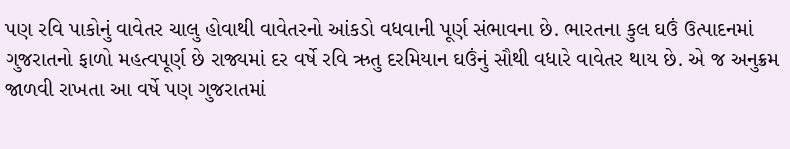પણ રવિ પાકોનું વાવેતર ચાલુ હોવાથી વાવેતરનો આંકડો વધવાની પૂર્ણ સંભાવના છે. ભારતના કુલ ઘઉં ઉત્પાદનમાં ગુજરાતનો ફાળો મહત્વપૂર્ણ છે રાજ્યમાં દર વર્ષે રવિ ઋતુ દરમિયાન ઘઉંનું સૌથી વધારે વાવેતર થાય છે. એ જ અનુક્રમ જાળવી રાખતા આ વર્ષે પણ ગુજરાતમાં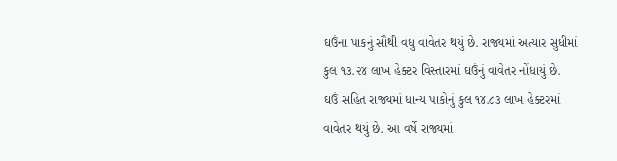ઘઉંના પાકનું સૌથી વધુ વાવેતર થયું છે. રાજ્યમાં અત્યાર સુધીમાં કુલ ૧૩.૨૪ લાખ હેક્ટર વિસ્તારમાં ઘઉંનું વાવેતર નોંધાયું છે. ઘઉં સહિત રાજ્યમાં ધાન્ય પાકોનું કુલ ૧૪.૮૩ લાખ હેક્ટરમાં વાવેતર થયું છે. આ વર્ષે રાજ્યમાં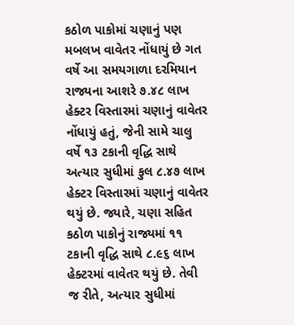કઠોળ પાકોમાં ચણાનું પણ મબલખ વાવેતર નોંધાયું છે ગત વર્ષે આ સમયગાળા દરમિયાન રાજ્યના આશરે ૭.૪૮ લાખ હેક્ટર વિસ્તારમાં ચણાનું વાવેતર નોંધાયું હતું, જેની સામે ચાલુ વર્ષે ૧૩ ટકાની વૃદ્ધિ સાથે અત્યાર સુધીમાં કુલ ૮.૪૭ લાખ હેક્ટર વિસ્તારમાં ચણાનું વાવેતર થયું છે. જ્યારે, ચણા સહિત કઠોળ પાકોનું રાજ્યમાં ૧૧ ટકાની વૃદ્ધિ સાથે ૮.૯૬ લાખ હેક્ટરમાં વાવેતર થયું છે. તેવી જ રીતે, અત્યાર સુધીમાં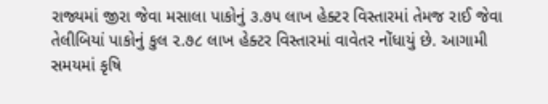રાજ્યમાં જીરા જેવા મસાલા પાકોનું ૩.૭૫ લાખ હેક્ટર વિસ્તારમાં તેમજ રાઈ જેવા તેલીબિયાં પાકોનું કુલ ૨.૭૮ લાખ હેક્ટર વિસ્તારમાં વાવેતર નોંધાયું છે. આગામી સમયમાં કૃષિ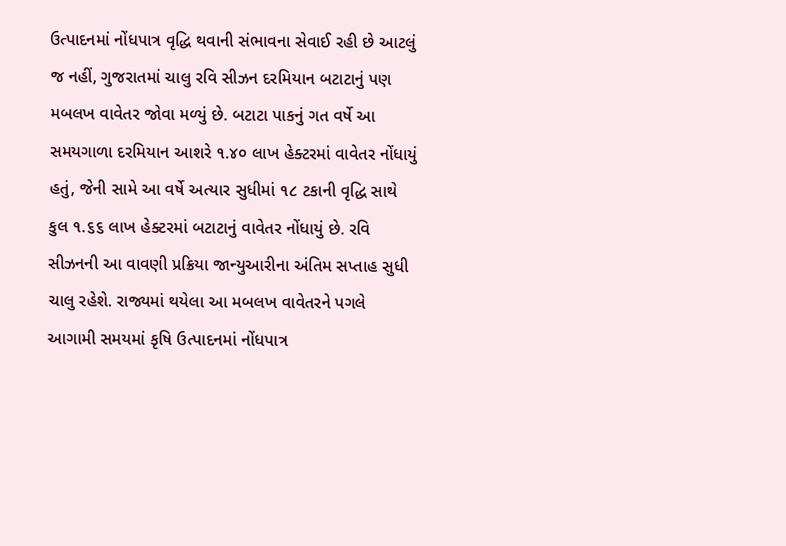ઉત્પાદનમાં નોંધપાત્ર વૃદ્ધિ થવાની સંભાવના સેવાઈ રહી છે આટલું જ નહીં, ગુજરાતમાં ચાલુ રવિ સીઝન દરમિયાન બટાટાનું પણ મબલખ વાવેતર જોવા મળ્યું છે. બટાટા પાકનું ગત વર્ષે આ સમયગાળા દરમિયાન આશરે ૧.૪૦ લાખ હેક્ટરમાં વાવેતર નોંધાયું હતું, જેની સામે આ વર્ષે અત્યાર સુધીમાં ૧૮ ટકાની વૃદ્ધિ સાથે કુલ ૧.૬૬ લાખ હેક્ટરમાં બટાટાનું વાવેતર નોંધાયું છે. રવિ સીઝનની આ વાવણી પ્રક્રિયા જાન્યુઆરીના અંતિમ સપ્તાહ સુધી ચાલુ રહેશે. રાજ્યમાં થયેલા આ મબલખ વાવેતરને પગલે આગામી સમયમાં કૃષિ ઉત્પાદનમાં નોંધપાત્ર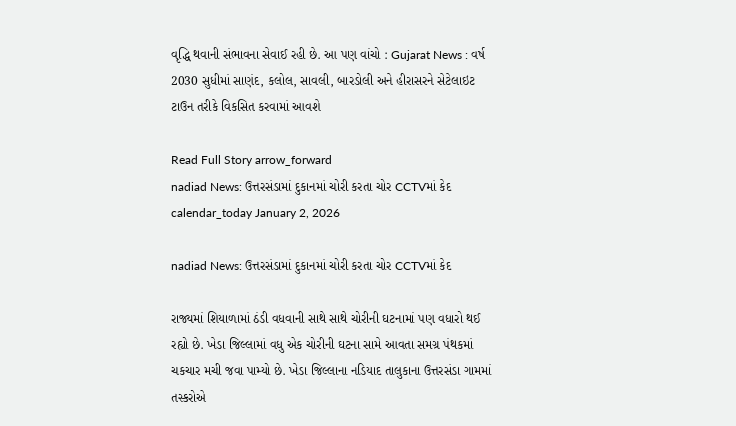વૃદ્ધિ થવાની સંભાવના સેવાઈ રહી છે. આ પણ વાંચો : Gujarat News : વર્ષ 2030 સુધીમાં સાણંદ, કલોલ, સાવલી, બારડોલી અને હીરાસરને સેટેલાઇટ ટાઉન તરીકે વિકસિત કરવામાં આવશે

Read Full Story arrow_forward
nadiad News: ઉત્તરસંડામાં દુકાનમાં ચોરી કરતા ચોર CCTVમાં કેદ
calendar_today January 2, 2026

nadiad News: ઉત્તરસંડામાં દુકાનમાં ચોરી કરતા ચોર CCTVમાં કેદ

રાજ્યમાં શિયાળામાં ઠંડી વધવાની સાથે સાથે ચોરીની ઘટનામાં પણ વધારો થઈ રહ્યો છે. ખેડા જિલ્લામાં વધુ એક ચોરીની ઘટના સામે આવતા સમગ્ર પંથકમાં ચકચાર મચી જવા પામ્યો છે. ખેડા જિલ્લાના નડિયાદ તાલુકાના ઉત્તરસંડા ગામમાં તસ્કરોએ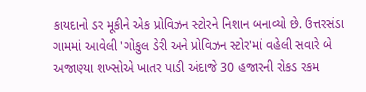કાયદાનો ડર મૂકીને એક પ્રોવિઝન સ્ટોરને નિશાન બનાવ્યો છે. ઉત્તરસંડા ગામમાં આવેલી 'ગોકુલ ડેરી અને પ્રોવિઝન સ્ટોર'માં વહેલી સવારે બે અજાણ્યા શખ્સોએ ખાતર પાડી અંદાજે 30 હજારની રોકડ રકમ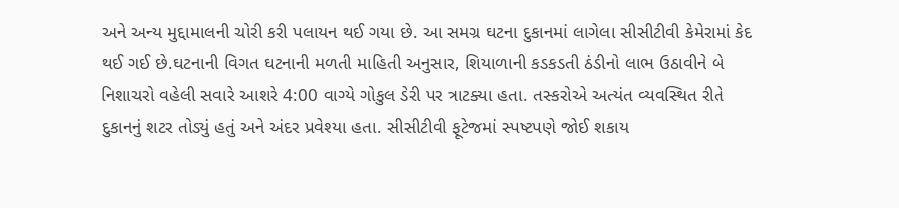અને અન્ય મુદ્દામાલની ચોરી કરી પલાયન થઈ ગયા છે. આ સમગ્ર ઘટના દુકાનમાં લાગેલા સીસીટીવી કેમેરામાં કેદ થઈ ગઈ છે.ઘટનાની વિગત ઘટનાની મળતી માહિતી અનુસાર, શિયાળાની કડકડતી ઠંડીનો લાભ ઉઠાવીને બે નિશાચરો વહેલી સવારે આશરે 4:00 વાગ્યે ગોકુલ ડેરી પર ત્રાટક્યા હતા. તસ્કરોએ અત્યંત વ્યવસ્થિત રીતે દુકાનનું શટર તોડ્યું હતું અને અંદર પ્રવેશ્યા હતા. સીસીટીવી ફૂટેજમાં સ્પષ્ટપણે જોઈ શકાય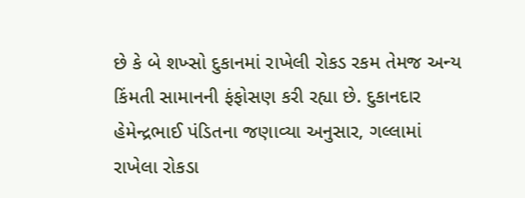છે કે બે શખ્સો દુકાનમાં રાખેલી રોકડ રકમ તેમજ અન્ય કિંમતી સામાનની ફંફોસણ કરી રહ્યા છે. દુકાનદાર હેમેન્દ્રભાઈ પંડિતના જણાવ્યા અનુસાર, ગલ્લામાં રાખેલા રોકડા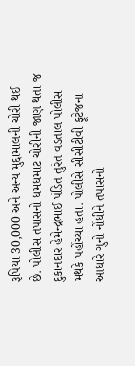રૂપિયા 30,000 અને અન્ય મુદ્દામાલની ચોરી થઈ છે. પોલીસ તપાસનો ધમધમાટ ચોરીની જાણ થતા જ દુકાનદાર હેમેન્દ્રભાઈ પંડિત તુરંત વડતાલ પોલીસ મથકે પહોંચ્યા હતા. પોલીસે સીસીટીવી ફૂટેજના આધારે ગુનો નોંધીને તપાસનો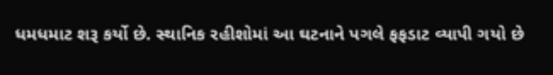ધમધમાટ શરૂ કર્યો છે. સ્થાનિક રહીશોમાં આ ઘટનાને પગલે ફફડાટ વ્યાપી ગયો છે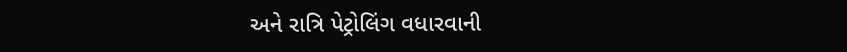અને રાત્રિ પેટ્રોલિંગ વધારવાની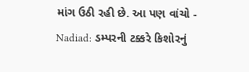માંગ ઉઠી રહી છે. આ પણ વાંચો - Nadiad: ડમ્પરની ટક્કરે કિશોરનું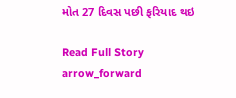મોત 27 દિવસ પછી ફરિયાદ થઇ

Read Full Story arrow_forward